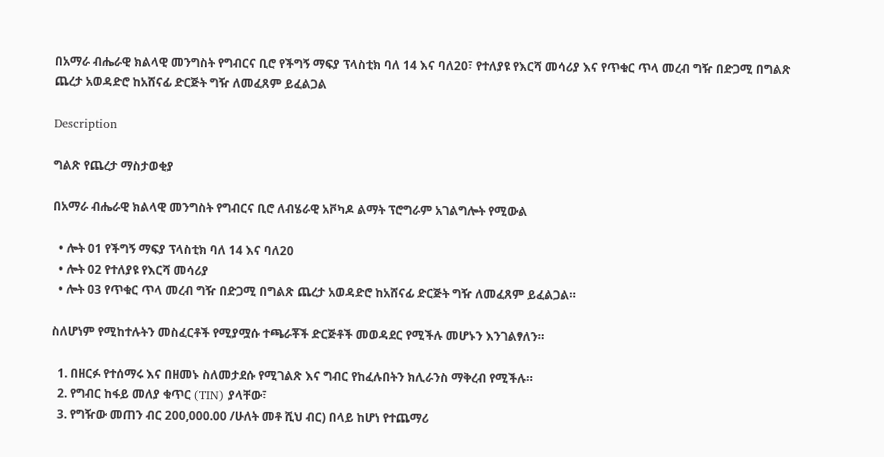በአማራ ብሔራዊ ክልላዊ መንግስት የግብርና ቢሮ የችግኝ ማፍያ ፕላስቲክ ባለ 14 እና ባለ20፣ የተለያዩ የእርሻ መሳሪያ እና የጥቁር ጥላ መረብ ግዥ በድጋሚ በግልጽ ጨረታ አወዳድሮ ከአሸናፊ ድርጅት ግዥ ለመፈጸም ይፈልጋል

Description

ግልጽ የጨረታ ማስታወቂያ

በአማራ ብሔራዊ ክልላዊ መንግስት የግብርና ቢሮ ለብሄራዊ አቮካዶ ልማት ፕሮግራም አገልግሎት የሚውል

  • ሎት 01 የችግኝ ማፍያ ፕላስቲክ ባለ 14 እና ባለ20
  • ሎት 02 የተለያዩ የእርሻ መሳሪያ
  • ሎት ዐ3 የጥቁር ጥላ መረብ ግዥ በድጋሚ በግልጽ ጨረታ አወዳድሮ ከአሸናፊ ድርጅት ግዥ ለመፈጸም ይፈልጋል።

ስለሆነም የሚከተሉትን መስፈርቶች የሚያሟሱ ተጫራቾች ድርጅቶች መወዳደር የሚችሉ መሆኑን እንገልፃለን።

  1. በዘርፉ የተሰማሩ እና በዘመኑ ስለመታደሱ የሚገልጽ እና ግብር የከፈሉበትን ክሊራንስ ማቅረብ የሚችሉ።
  2. የግብር ከፋይ መለያ ቁጥር (TIN) ያላቸው፣
  3. የግዥው መጠን ብር 200,000.00 /ሁለት መቶ ሺህ ብር) በላይ ከሆነ የተጨማሪ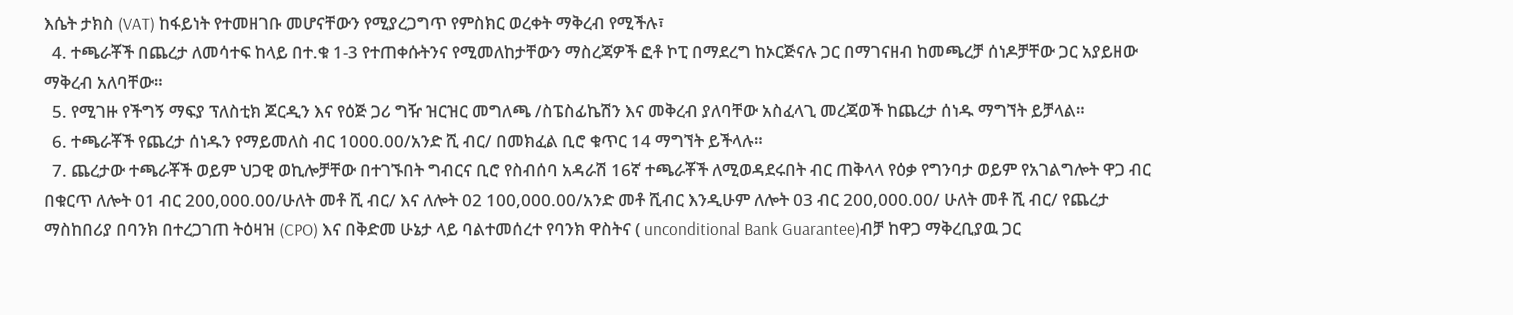እሴት ታክስ (VAT) ከፋይነት የተመዘገቡ መሆናቸውን የሚያረጋግጥ የምስክር ወረቀት ማቅረብ የሚችሉ፣
  4. ተጫራቾች በጨረታ ለመሳተፍ ከላይ በተ.ቁ 1-3 የተጠቀሱትንና የሚመለከታቸውን ማስረጃዎች ፎቶ ኮፒ በማደረግ ከኦርጅናሉ ጋር በማገናዘብ ከመጫረቻ ሰነዶቻቸው ጋር አያይዘው ማቅረብ አለባቸው።
  5. የሚገዙ የችግኝ ማፍያ ፕለስቲክ ጆርዲን እና የዕጅ ጋሪ ግዥ ዝርዝር መግለጫ /ስፔስፊኬሽን እና መቅረብ ያለባቸው አስፈላጊ መረጃወች ከጨረታ ሰነዱ ማግኘት ይቻላል።
  6. ተጫራቾች የጨረታ ሰነዱን የማይመለስ ብር 1000.00/አንድ ሺ ብር/ በመክፈል ቢሮ ቁጥር 14 ማግኘት ይችላሉ።
  7. ጨረታው ተጫራቾች ወይም ህጋዊ ወኪሎቻቸው በተገኙበት ግብርና ቢሮ የስብሰባ አዳራሽ 16ኛ ተጫራቾች ለሚወዳደሩበት ብር ጠቅላላ የዕቃ የግንባታ ወይም የአገልግሎት ዋጋ ብር በቁርጥ ለሎት 01 ብር 200,000.00/ሁለት መቶ ሺ ብር/ እና ለሎት 02 100,000.00/አንድ መቶ ሺብር እንዲሁም ለሎት 03 ብር 200,000.00/ ሁለት መቶ ሺ ብር/ የጨረታ ማስከበሪያ በባንክ በተረጋገጠ ትዕዛዝ (CPO) እና በቅድመ ሁኔታ ላይ ባልተመሰረተ የባንክ ዋስትና ( unconditional Bank Guarantee)ብቻ ከዋጋ ማቅረቢያዉ ጋር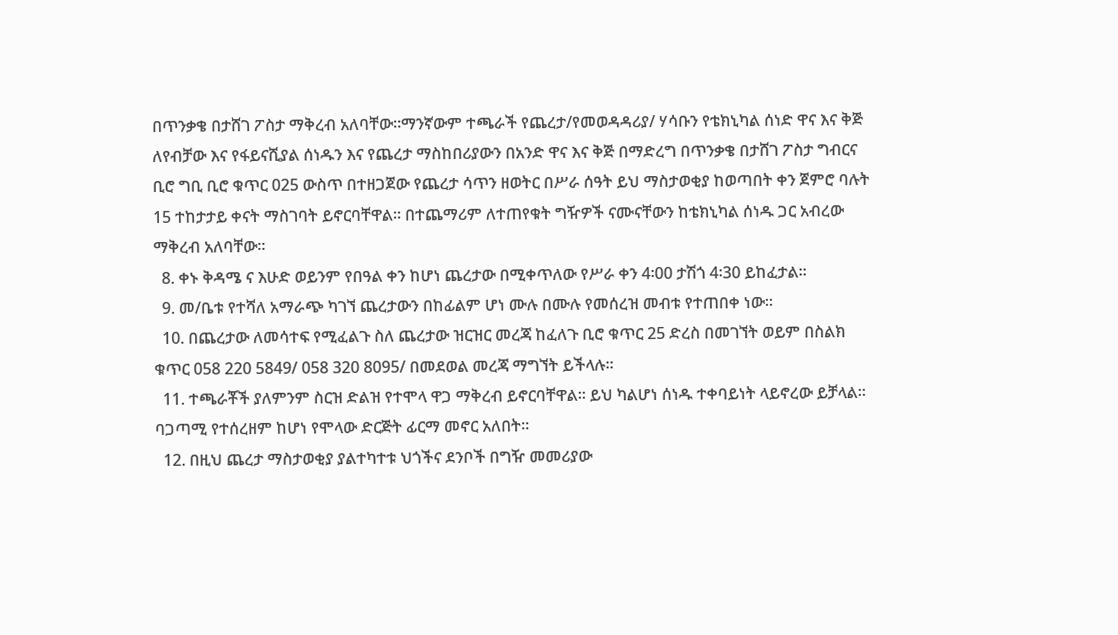በጥንቃቄ በታሸገ ፖስታ ማቅረብ አለባቸው።ማንኛውም ተጫራች የጨረታ/የመወዳዳሪያ/ ሃሳቡን የቴክኒካል ሰነድ ዋና እና ቅጅ ለየብቻው እና የፋይናሺያል ሰነዱን እና የጨረታ ማስከበሪያውን በአንድ ዋና እና ቅጅ በማድረግ በጥንቃቄ በታሸገ ፖስታ ግብርና ቢሮ ግቢ ቢሮ ቁጥር 025 ውስጥ በተዘጋጀው የጨረታ ሳጥን ዘወትር በሥራ ሰዓት ይህ ማስታወቂያ ከወጣበት ቀን ጀምሮ ባሉት 15 ተከታታይ ቀናት ማስገባት ይኖርባቸዋል። በተጨማሪም ለተጠየቁት ግዥዎች ናሙናቸውን ከቴክኒካል ሰነዱ ጋር አብረው ማቅረብ አለባቸው።
  8. ቀኑ ቅዳሜ ና እሁድ ወይንም የበዓል ቀን ከሆነ ጨረታው በሚቀጥለው የሥራ ቀን 4፡00 ታሽጎ 4፡30 ይከፈታል።
  9. መ/ቤቱ የተሻለ አማራጭ ካገኘ ጨረታውን በከፊልም ሆነ ሙሉ በሙሉ የመሰረዝ መብቱ የተጠበቀ ነው።
  10. በጨረታው ለመሳተፍ የሚፈልጉ ስለ ጨረታው ዝርዝር መረጃ ከፈለጉ ቢሮ ቁጥር 25 ድረስ በመገኘት ወይም በስልክ ቁጥር 058 220 5849/ 058 320 8095/ በመደወል መረጃ ማግኘት ይችላሉ።
  11. ተጫራቾች ያለምንም ስርዝ ድልዝ የተሞላ ዋጋ ማቅረብ ይኖርባቸዋል። ይህ ካልሆነ ሰነዱ ተቀባይነት ላይኖረው ይቻላል። ባጋጣሚ የተሰረዘም ከሆነ የሞላው ድርጅት ፊርማ መኖር አለበት።
  12. በዚህ ጨረታ ማስታወቂያ ያልተካተቱ ህጎችና ደንቦች በግዥ መመሪያው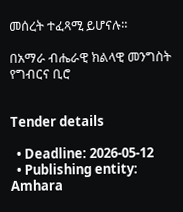መሰረት ተፈጻሚ ይሆናሉ።

በአማራ ብሔራዊ ክልላዊ መንግስት የግብርና ቢሮ


Tender details

  • Deadline: 2026-05-12
  • Publishing entity: Amhara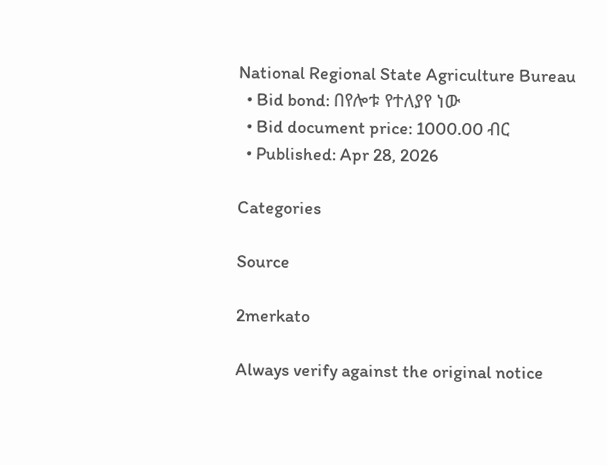National Regional State Agriculture Bureau
  • Bid bond: በየሎቱ የተለያየ ነው
  • Bid document price: 1000.00 ብር
  • Published: Apr 28, 2026

Categories

Source

2merkato

Always verify against the original notice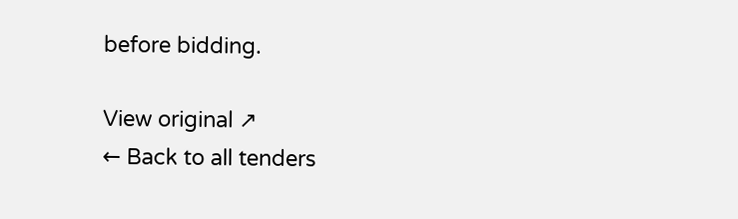before bidding.

View original ↗
← Back to all tenders